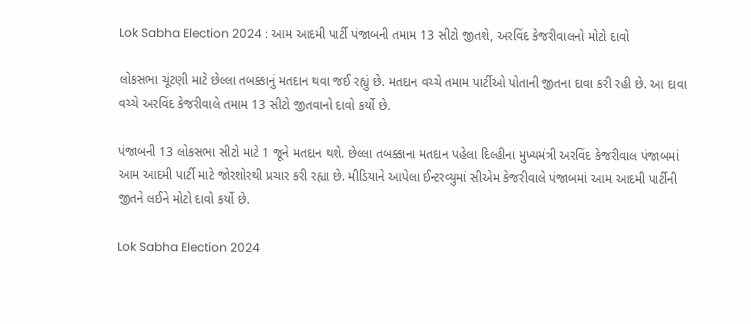Lok Sabha Election 2024 : આમ આદમી પાર્ટી પંજાબની તમામ 13 સીટો જીતશે, અરવિંદ કેજરીવાલનો મોટો દાવો

લોકસભા ચૂંટણી માટે છેલ્લા તબક્કાનું મતદાન થવા જઈ રહ્યું છે. મતદાન વચ્ચે તમામ પાર્ટીઓ પોતાની જીતના દાવા કરી રહી છે. આ દાવા વચ્ચે અરવિંદ કેજરીવાલે તમામ 13 સીટો જીતવાનો દાવો કર્યો છે.

પંજાબની 13 લોકસભા સીટો માટે 1 જૂને મતદાન થશે. છેલ્લા તબક્કાના મતદાન પહેલા દિલ્હીના મુખ્યમંત્રી અરવિંદ કેજરીવાલ પંજાબમાં આમ આદમી પાર્ટી માટે જોરશોરથી પ્રચાર કરી રહ્યા છે. મીડિયાને આપેલા ઈન્ટરવ્યુમાં સીએમ કેજરીવાલે પંજાબમાં આમ આદમી પાર્ટીની જીતને લઈને મોટો દાવો કર્યો છે.

Lok Sabha Election 2024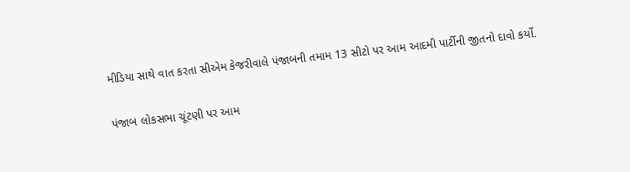મીડિયા સાથે વાત કરતા સીએમ કેજરીવાલે પંજાબની તમામ 13 સીટો પર આમ આદમી પાર્ટીની જીતનો દાવો કર્યો.

પંજાબ લોકસભા ચૂંટણી પર આમ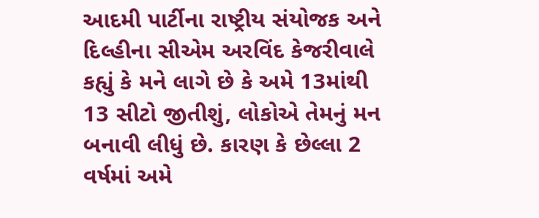આદમી પાર્ટીના રાષ્ટ્રીય સંયોજક અને દિલ્હીના સીએમ અરવિંદ કેજરીવાલે કહ્યું કે મને લાગે છે કે અમે 13માંથી 13 સીટો જીતીશું, લોકોએ તેમનું મન બનાવી લીધું છે. કારણ કે છેલ્લા 2 વર્ષમાં અમે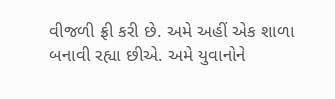વીજળી ફ્રી કરી છે. અમે અહીં એક શાળા બનાવી રહ્યા છીએ. અમે યુવાનોને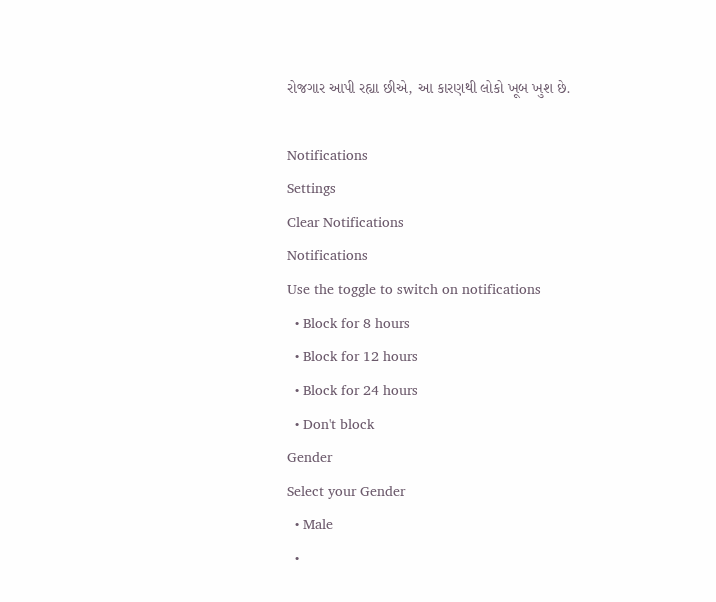રોજગાર આપી રહ્યા છીએ, આ કારણથી લોકો ખૂબ ખુશ છે.

Notifications
Settings
Clear Notifications
Notifications
Use the toggle to switch on notifications
  • Block for 8 hours
  • Block for 12 hours
  • Block for 24 hours
  • Don't block
Gender
Select your Gender
  • Male
  •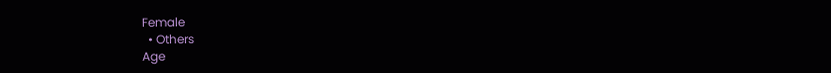Female
  • Others
Age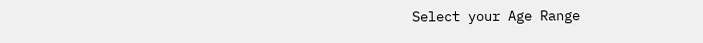Select your Age Range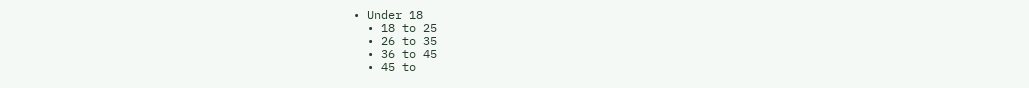• Under 18
  • 18 to 25
  • 26 to 35
  • 36 to 45
  • 45 to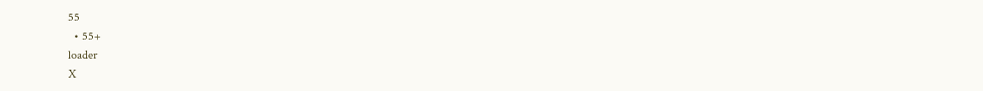55
  • 55+
loader
X